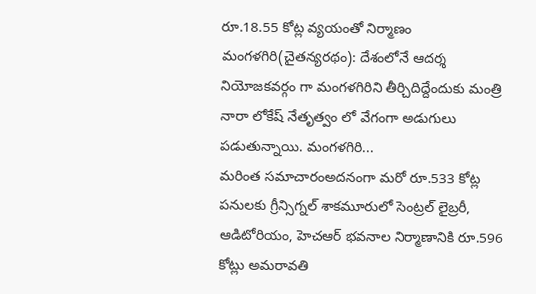రూ.18.55 కోట్ల వ్యయంతో నిర్మాణం మంగళగిరి(చైతన్యరథం): దేశంలోనే ఆదర్శ నియోజకవర్గం గా మంగళగిరిని తీర్చిదిద్దేందుకు మంత్రి నారా లోకేష్ నేతృత్వం లో వేగంగా అడుగులు పడుతున్నాయి. మంగళగిరి...
మరింత సమాచారంఅదనంగా మరో రూ.533 కోట్ల పనులకు గ్రీన్సిగ్నల్ శాకమూరులో సెంట్రల్ లైబ్రరీ, ఆడిటోరియం, హెచఆర్ భవనాల నిర్మాణానికి రూ.596 కోట్లు అమరావతి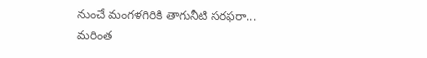నుంచే మంగళగిరికి తాగునీటి సరఫరా...
మరింత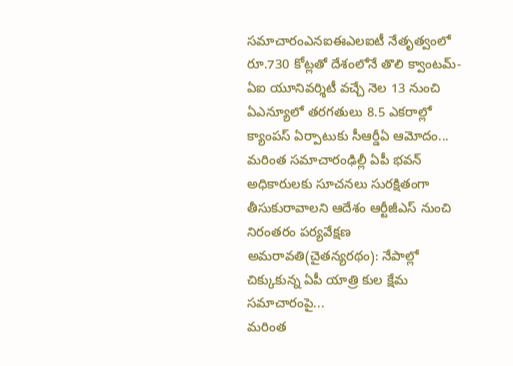సమాచారంఎనఐఈఎలఐటీ నేతృత్వంలో రూ.730 కోట్లతో దేశంలోనే తొలి క్వాంటమ్-ఏఐ యూనివర్శిటీ వచ్చే నెల 13 నుంచి ఏఎన్యూలో తరగతులు 8.5 ఎకరాల్లో క్యాంపస్ ఏర్పాటుకు సీఆర్డీఏ ఆమోదం...
మరింత సమాచారంఢిల్లీ ఏపీ భవన్ అధికారులకు సూచనలు సురక్షితంగా తీసుకురావాలని ఆదేశం ఆర్టీజీఎస్ నుంచి నిరంతరం పర్యవేక్షణ అమరావతి(చైతన్యరథం): నేపాల్లో చిక్కుకున్న ఏపీ యాత్రి కుల క్షేమ సమాచారంపై...
మరింత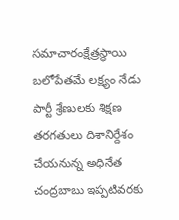సమాచారంక్షేత్రస్థాయి బలోపేతమే లక్ష్యం నేడు పార్టీ శ్రేణులకు శిక్షణ తరగతులు దిశానిర్దేశం చేయనున్న అధినేత చంద్రబాబు ఇప్పటివరకు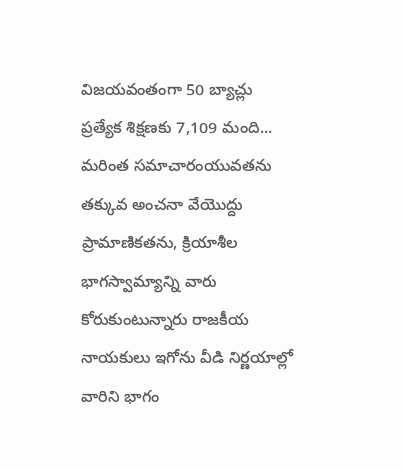విజయవంతంగా 50 బ్యాచ్లు ప్రత్యేక శిక్షణకు 7,109 మంది...
మరింత సమాచారంయువతను తక్కువ అంచనా వేయొద్దు ప్రామాణికతను, క్రియాశీల భాగస్వామ్యాన్ని వారు కోరుకుంటున్నారు రాజకీయ నాయకులు ఇగోను వీడి నిర్ణయాల్లో వారిని భాగం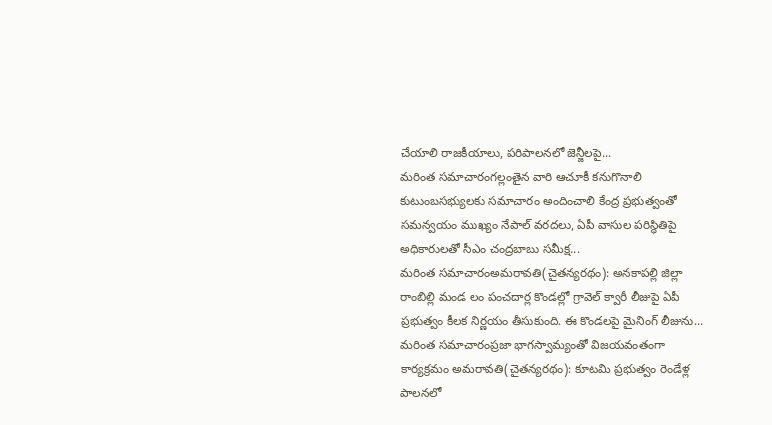చేయాలి రాజకీయాలు, పరిపాలనలో జెన్జీలపై...
మరింత సమాచారంగల్లంతైన వారి ఆచూకీ కనుగొనాలి కుటుంబసభ్యులకు సమాచారం అందించాలి కేంద్ర ప్రభుత్వంతో సమన్వయం ముఖ్యం నేపాల్ వరదలు, ఏపీ వాసుల పరిస్థితిపై అధికారులతో సీఎం చంద్రబాబు సమీక్ష...
మరింత సమాచారంఅమరావతి(చైతన్యరథం): అనకాపల్లి జిల్లా రాంబిల్లి మండ లం పంచదార్ల కొండల్లో గ్రావెల్ క్వారీ లీజుపై ఏపీ ప్రభుత్వం కీలక నిర్ణయం తీసుకుంది. ఈ కొండలపై మైనింగ్ లీజును...
మరింత సమాచారంప్రజా భాగస్వామ్యంతో విజయవంతంగా కార్యక్రమం అమరావతి(చైతన్యరథం): కూటమి ప్రభుత్వం రెండేళ్ల పాలనలో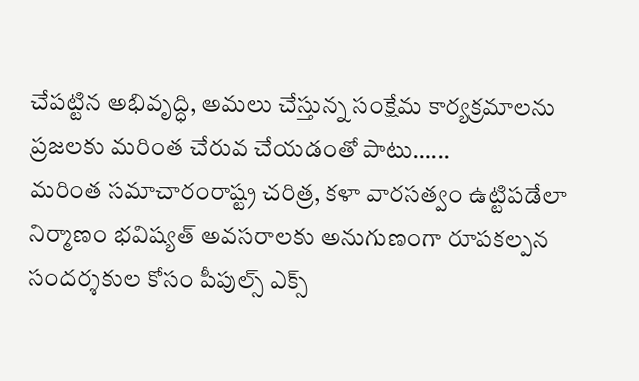చేపట్టిన అభివృద్ధి, అమలు చేస్తున్న సంక్షేమ కార్యక్రమాలను ప్రజలకు మరింత చేరువ చేయడంతో పాటు…...
మరింత సమాచారంరాష్ట్ర చరిత్ర, కళా వారసత్వం ఉట్టిపడేలా నిర్మాణం భవిష్యత్ అవసరాలకు అనుగుణంగా రూపకల్పన సందర్శకుల కోసం పీపుల్స్ ఎక్స్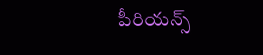పీరియన్స్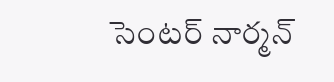సెంటర్ నార్మన్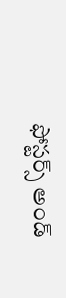ఫోస్టర్స్ అండ్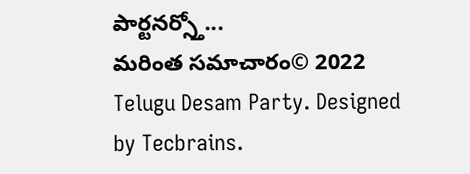పార్టనర్స్తో...
మరింత సమాచారం© 2022 Telugu Desam Party. Designed by Tecbrains.